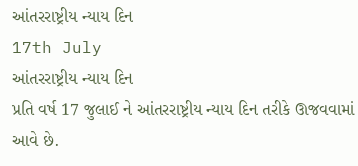આંતરરાષ્ટ્રીય ન્યાય દિન
17th July
આંતરરાષ્ટ્રીય ન્યાય દિન
પ્રતિ વર્ષ 17 જુલાઈ ને આંતરરાષ્ટ્રીય ન્યાય દિન તરીકે ઊજવવામાં આવે છે.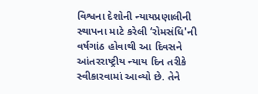વિશ્વના દેશોની ન્યાયપ્રણાલીની સ્થાપના માટે કરેલી ‘રોમસંધિ'ની વર્ષગાંઠ હોવાથી આ દિવસને આંતરરાષ્ટ્રીય ન્યાય દિન તરીકે સ્વીકારવામાં આવ્યો છે. તેને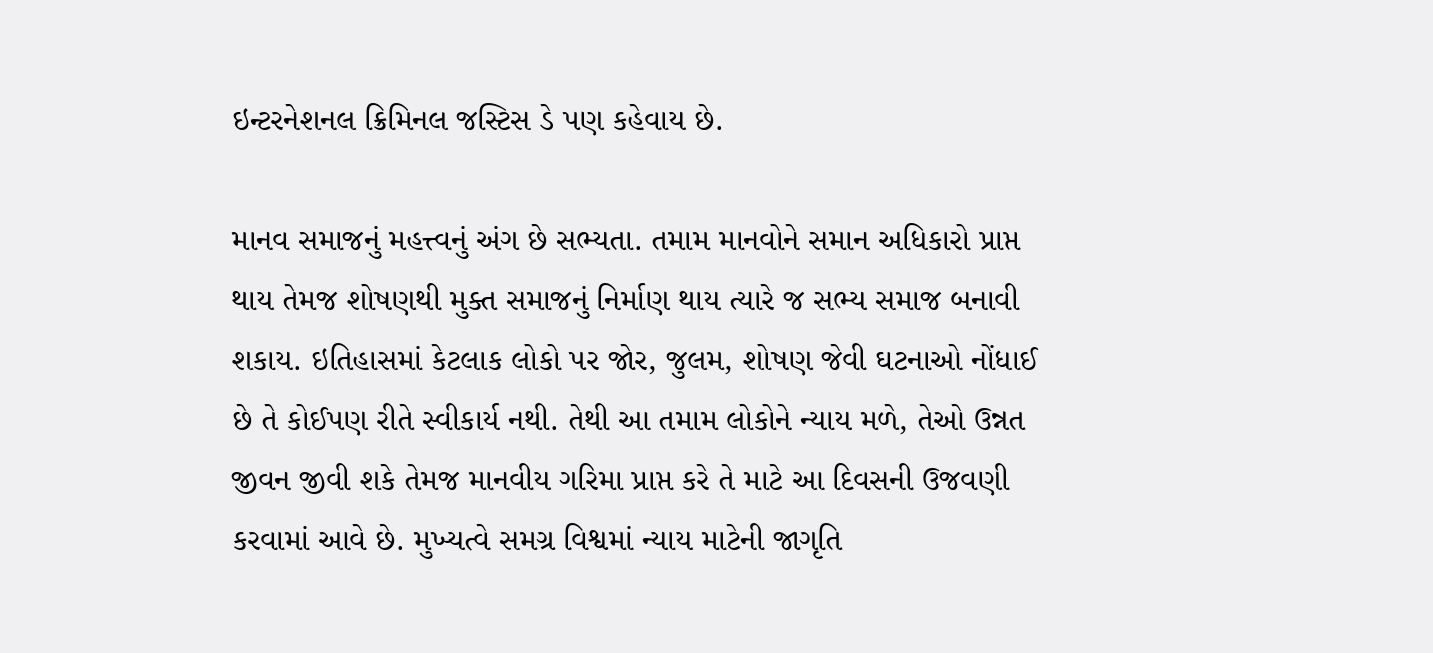ઇન્ટરનેશનલ ક્રિમિનલ જસ્ટિસ ડે પણ કહેવાય છે.

માનવ સમાજનું મહત્ત્વનું અંગ છે સભ્યતા. તમામ માનવોને સમાન અધિકારો પ્રાપ્ત થાય તેમજ શોષણથી મુક્ત સમાજનું નિર્માણ થાય ત્યારે જ સભ્ય સમાજ બનાવી શકાય. ઇતિહાસમાં કેટલાક લોકો પર જોર, જુલમ, શોષણ જેવી ઘટનાઓ નોંધાઈ છે તે કોઈપણ રીતે સ્વીકાર્ય નથી. તેથી આ તમામ લોકોને ન્યાય મળે, તેઓ ઉન્નત જીવન જીવી શકે તેમજ માનવીય ગરિમા પ્રાપ્ત કરે તે માટે આ દિવસની ઉજવણી કરવામાં આવે છે. મુખ્યત્વે સમગ્ર વિશ્વમાં ન્યાય માટેની જાગૃતિ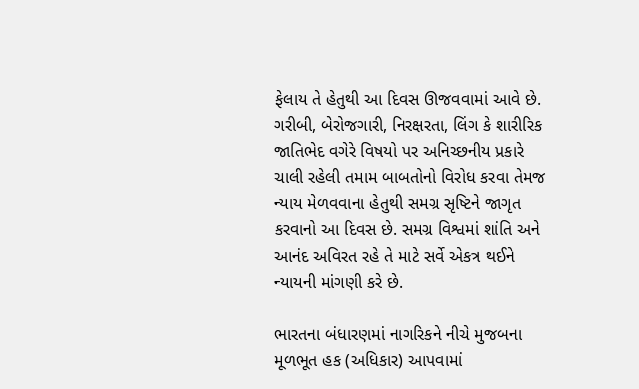ફેલાય તે હેતુથી આ દિવસ ઊજવવામાં આવે છે. ગરીબી, બેરોજગારી, નિરક્ષરતા, લિંગ કે શારીરિક જાતિભેદ વગેરે વિષયો પર અનિચ્છનીય પ્રકારે ચાલી રહેલી તમામ બાબતોનો વિરોધ કરવા તેમજ ન્યાય મેળવવાના હેતુથી સમગ્ર સૃષ્ટિને જાગૃત કરવાનો આ દિવસ છે. સમગ્ર વિશ્વમાં શાંતિ અને આનંદ અવિરત રહે તે માટે સર્વે એકત્ર થઈને ન્યાયની માંગણી કરે છે.

ભારતના બંધારણમાં નાગરિકને નીચે મુજબના મૂળભૂત હક (અધિકાર) આપવામાં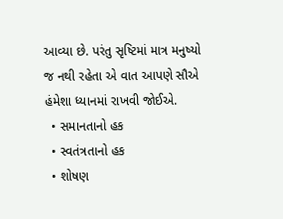આવ્યા છે. પરંતુ સૃષ્ટિમાં માત્ર મનુષ્યો જ નથી રહેતા એ વાત આપણે સૌએ હંમેશા ધ્યાનમાં રાખવી જોઈએ.
  • સમાનતાનો હક
  • સ્વતંત્રતાનો હક
  • શોષણ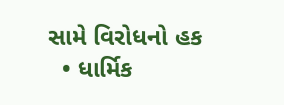સામે વિરોધનો હક
  • ધાર્મિક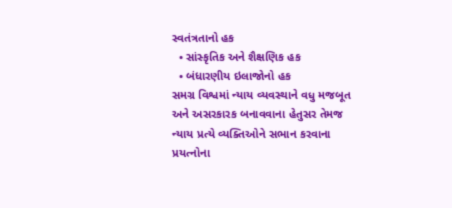સ્વતંત્રતાનો હક
  • સાંસ્કૃતિક અને શૈક્ષણિક હક
  • બંધારણીય ઇલાજોનો હક
સમગ્ર વિશ્વમાં ન્યાય વ્યવસ્થાને વધુ મજબૂત અને અસરકારક બનાવવાના હેતુસર તેમજ ન્યાય પ્રત્યે વ્યક્તિઓને સભાન કરવાના પ્રયત્નોના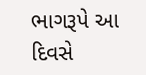ભાગરૂપે આ દિવસે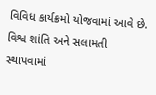વિવિધ કાર્યક્રમો યોજવામાં આવે છે. વિશ્વ શાંતિ અને સલામતી સ્થાપવામાં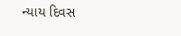ન્યાય દિવસ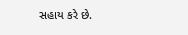સહાય કરે છે.